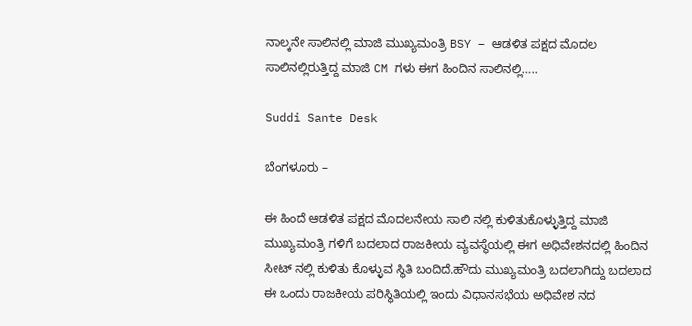ನಾಲ್ಕನೇ ಸಾಲಿನಲ್ಲಿ ಮಾಜಿ ಮುಖ್ಯಮಂತ್ರಿ BSY – ಆಡಳಿತ ಪಕ್ಷದ ಮೊದಲ ಸಾಲಿನಲ್ಲಿರುತ್ತಿದ್ದ ಮಾಜಿ CM ಗಳು ಈಗ ಹಿಂದಿನ ಸಾಲಿನಲ್ಲಿ…..

Suddi Sante Desk

ಬೆಂಗಳೂರು –

ಈ ಹಿಂದೆ ಆಡಳಿತ ಪಕ್ಷದ ಮೊದಲನೇಯ ಸಾಲಿ ನಲ್ಲಿ ಕುಳಿತುಕೊಳ್ಳುತ್ತಿದ್ದ ಮಾಜಿ ಮುಖ್ಯಮಂತ್ರಿ ಗಳಿಗೆ ಬದಲಾದ ರಾಜಕೀಯ ವ್ಯವಸ್ಥೆಯಲ್ಲಿ ಈಗ ಅಧಿವೇಶನದಲ್ಲಿ ಹಿಂದಿನ ಸೀಟ್ ನಲ್ಲಿ ಕುಳಿತು ಕೊಳ್ಳುವ ಸ್ಥಿತಿ ಬಂದಿದೆ.ಹೌದು ಮುಖ್ಯಮಂತ್ರಿ ಬದಲಾಗಿದ್ದು ಬದಲಾದ ಈ ಒಂದು ರಾಜಕೀಯ ಪರಿಸ್ಥಿತಿಯಲ್ಲಿ ಇಂದು ವಿಧಾನಸಭೆಯ ಅಧಿವೇಶ ನದ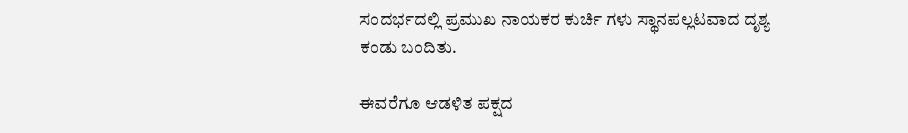ಸಂದರ್ಭದಲ್ಲಿ ಪ್ರಮುಖ ನಾಯಕರ ಕುರ್ಚಿ ಗಳು ಸ್ಥಾನಪಲ್ಲಟವಾದ ದೃಶ್ಯ ಕಂಡು ಬಂದಿತು.

ಈವರೆಗೂ ಆಡಳಿತ ಪಕ್ಷದ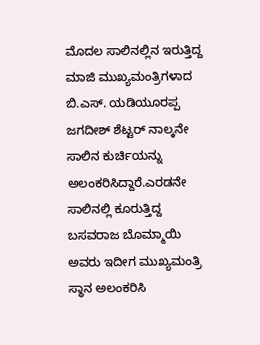ಮೊದಲ ಸಾಲಿನಲ್ಲಿನ ಇರುತ್ತಿದ್ದ ಮಾಜಿ ಮುಖ್ಯಮಂತ್ರಿಗಳಾದ ಬಿ.ಎಸ್. ಯಡಿಯೂರಪ್ಪ ಜಗದೀಶ್‍ ಶೆಟ್ಟರ್ ನಾಲ್ಕನೇ ಸಾಲಿನ ಕುರ್ಚಿಯನ್ನು ಅಲಂಕರಿಸಿದ್ದಾರೆ.ಎರಡನೇ ಸಾಲಿನಲ್ಲಿ ಕೂರುತ್ತಿದ್ದ ಬಸವರಾಜ ಬೊಮ್ಮಾಯಿ ಅವರು ಇದೀಗ ಮುಖ್ಯಮಂತ್ರಿ ಸ್ಥಾನ ಅಲಂಕರಿಸಿ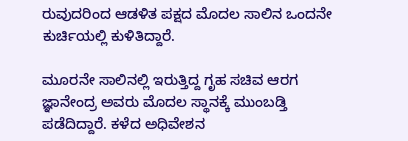ರುವುದರಿಂದ ಆಡಳಿತ ಪಕ್ಷದ ಮೊದಲ ಸಾಲಿನ ಒಂದನೇ ಕುರ್ಚಿಯಲ್ಲಿ ಕುಳಿತಿದ್ದಾರೆ.

ಮೂರನೇ ಸಾಲಿನಲ್ಲಿ ಇರುತ್ತಿದ್ದ ಗೃಹ ಸಚಿವ ಆರಗ ಜ್ಞಾನೇಂದ್ರ ಅವರು ಮೊದಲ ಸ್ಥಾನಕ್ಕೆ ಮುಂಬಡ್ತಿ ಪಡೆದಿದ್ದಾರೆ. ಕಳೆದ ಅಧಿವೇಶನ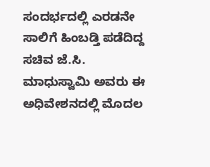ಸಂದರ್ಭದಲ್ಲಿ ಎರಡನೇ ಸಾಲಿಗೆ ಹಿಂಬಡ್ತಿ ಪಡೆದಿದ್ದ ಸಚಿವ ಜೆ.ಸಿ. ಮಾಧುಸ್ವಾಮಿ ಅವರು ಈ ಅಧಿವೇಶನದಲ್ಲಿ ಮೊದಲ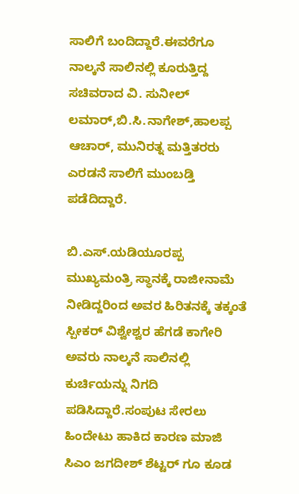ಸಾಲಿಗೆ ಬಂದಿದ್ದಾರೆ.ಈವರೆಗೂ ನಾಲ್ಕನೆ ಸಾಲಿನಲ್ಲಿ ಕೂರುತ್ತಿದ್ದ ಸಚಿವರಾದ ವಿ. ಸುನೀಲ್ ಲಮಾರ್,ಬಿ.ಸಿ.ನಾಗೇಶ್,ಹಾಲಪ್ಪ ಆಚಾರ್, ಮುನಿರತ್ನ ಮತ್ತಿತರರು ಎರಡನೆ ಸಾಲಿಗೆ ಮುಂಬಡ್ತಿ ಪಡೆದಿದ್ದಾರೆ.

ಬಿ.ಎಸ್.ಯಡಿಯೂರಪ್ಪ ಮುಖ್ಯಮಂತ್ರಿ ಸ್ಥಾನಕ್ಕೆ ರಾಜೀನಾಮೆ ನೀಡಿದ್ದರಿಂದ ಅವರ ಹಿರಿತನಕ್ಕೆ ತಕ್ಕಂತೆ ಸ್ಪೀಕರ್ ವಿಶ್ವೇಶ್ವರ ಹೆಗಡೆ ಕಾಗೇರಿ ಅವರು ನಾಲ್ಕನೆ ಸಾಲಿನಲ್ಲಿ ಕುರ್ಚಿಯನ್ನು ನಿಗದಿ ಪಡಿಸಿದ್ದಾರೆ.ಸಂಪುಟ ಸೇರಲು ಹಿಂದೇಟು ಹಾಕಿದ ಕಾರಣ ಮಾಜಿ ಸಿಎಂ ಜಗದೀಶ್ ಶೆಟ್ಟರ್‍ ಗೂ ಕೂಡ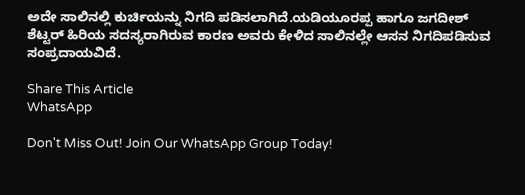ಅದೇ ಸಾಲಿನಲ್ಲಿ ಕುರ್ಚಿಯನ್ನು ನಿಗದಿ ಪಡಿಸಲಾಗಿದೆ.ಯಡಿಯೂರಪ್ಪ ಹಾಗೂ ಜಗದೀಶ್ ಶೆಟ್ಟರ್ ಹಿರಿಯ ಸದಸ್ಯರಾಗಿರುವ ಕಾರಣ ಅವರು ಕೇಳಿದ ಸಾಲಿನಲ್ಲೇ ಆಸನ ನಿಗದಿಪಡಿಸುವ ಸಂಪ್ರದಾಯವಿದೆ.

Share This Article
WhatsApp

Don't Miss Out! Join Our WhatsApp Group Today!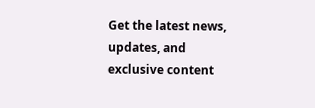Get the latest news, updates, and exclusive content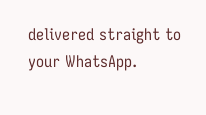delivered straight to your WhatsApp.